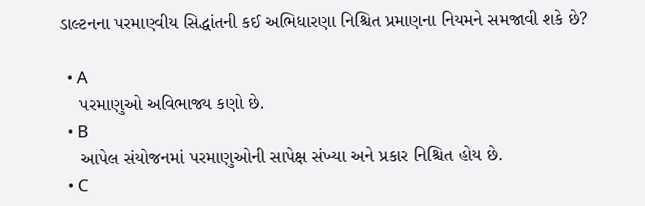ડાલ્ટનના પરમાણ્વીય સિદ્ધાંતની કઈ અભિધારણા નિશ્ચિત પ્રમાણના નિયમને સમજાવી શકે છે?

  • A
    પરમાણુઓ અવિભાજ્ય કણો છે.
  • B
    આપેલ સંયોજનમાં પરમાણુઓની સાપેક્ષ સંખ્યા અને પ્રકાર નિશ્ચિત હોય છે.
  • C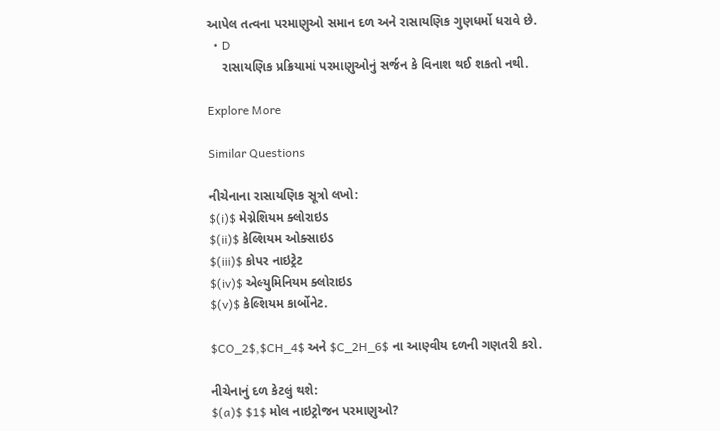આપેલ તત્વના પરમાણુઓ સમાન દળ અને રાસાયણિક ગુણધર્મો ધરાવે છે.
  • D
    રાસાયણિક પ્રક્રિયામાં પરમાણુઓનું સર્જન કે વિનાશ થઈ શકતો નથી.

Explore More

Similar Questions

નીચેનાના રાસાયણિક સૂત્રો લખો:
$(i)$ મેગ્નેશિયમ ક્લોરાઇડ
$(ii)$ કેલ્શિયમ ઓક્સાઇડ
$(iii)$ કોપર નાઇટ્રેટ
$(iv)$ એલ્યુમિનિયમ ક્લોરાઇડ
$(v)$ કેલ્શિયમ કાર્બોનેટ.

$CO_2$,$CH_4$ અને $C_2H_6$ ના આણ્વીય દળની ગણતરી કરો.

નીચેનાનું દળ કેટલું થશે:
$(a)$ $1$ મોલ નાઇટ્રોજન પરમાણુઓ?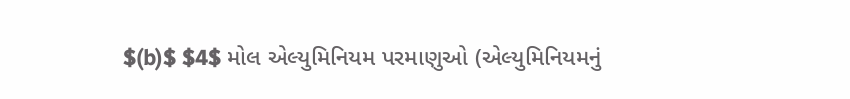$(b)$ $4$ મોલ એલ્યુમિનિયમ પરમાણુઓ (એલ્યુમિનિયમનું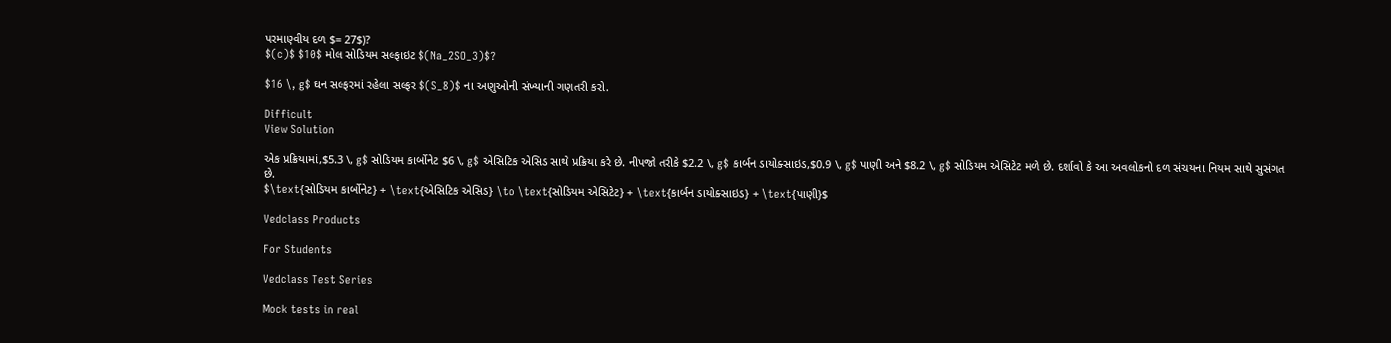પરમાણ્વીય દળ $= 27$)?
$(c)$ $10$ મોલ સોડિયમ સલ્ફાઇટ $(Na_2SO_3)$?

$16 \, g$ ઘન સલ્ફરમાં રહેલા સલ્ફર $(S_8)$ ના અણુઓની સંખ્યાની ગણતરી કરો.

Difficult
View Solution

એક પ્રક્રિયામાં,$5.3 \, g$ સોડિયમ કાર્બોનેટ $6 \, g$ એસિટિક એસિડ સાથે પ્રક્રિયા કરે છે. નીપજો તરીકે $2.2 \, g$ કાર્બન ડાયોક્સાઇડ,$0.9 \, g$ પાણી અને $8.2 \, g$ સોડિયમ એસિટેટ મળે છે. દર્શાવો કે આ અવલોકનો દળ સંચયના નિયમ સાથે સુસંગત છે.
$\text{સોડિયમ કાર્બોનેટ} + \text{એસિટિક એસિડ} \to \text{સોડિયમ એસિટેટ} + \text{કાર્બન ડાયોક્સાઇડ} + \text{પાણી}$

Vedclass Products

For Students

Vedclass Test Series

Mock tests in real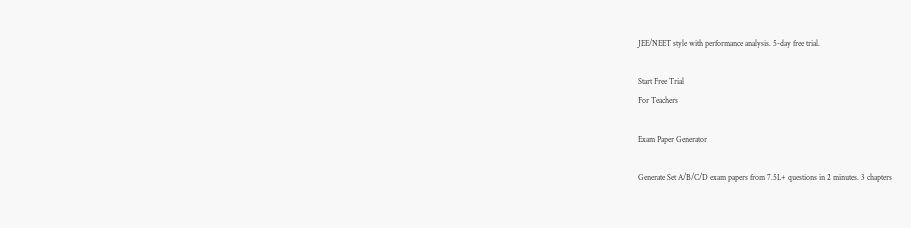JEE/NEET style with performance analysis. 5-day free trial.

Start Free Trial
For Teachers

Exam Paper Generator

Generate Set A/B/C/D exam papers from 7.5L+ questions in 2 minutes. 3 chapters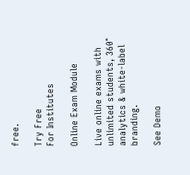free.

Try Free
For Institutes

Online Exam Module

Live online exams with unlimited students, 360° analytics & white-label branding.

See Demo